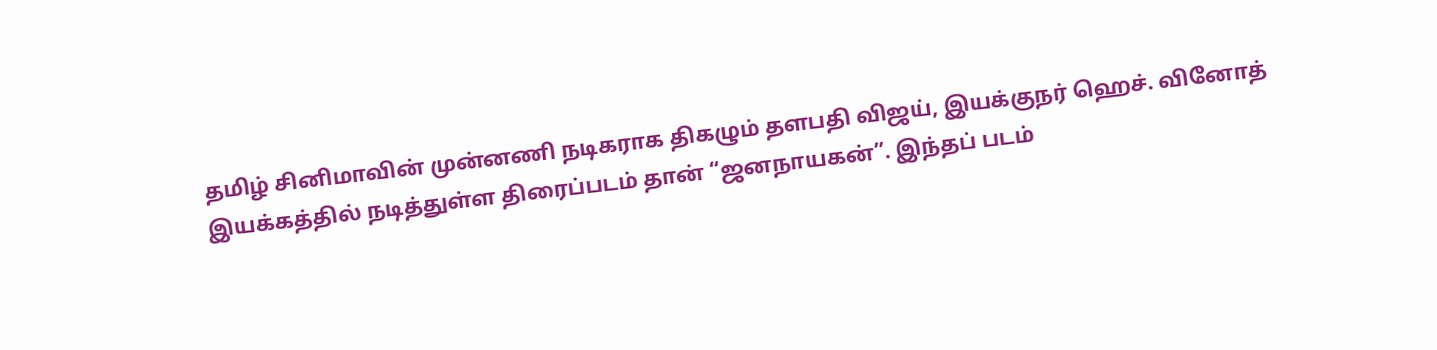தமிழ் சினிமாவின் முன்னணி நடிகராக திகழும் தளபதி விஜய், இயக்குநர் ஹெச். வினோத் இயக்கத்தில் நடித்துள்ள திரைப்படம் தான் “ஜனநாயகன்”. இந்தப் படம்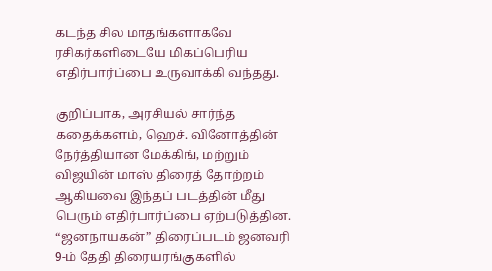கடந்த சில மாதங்களாகவே ரசிகர்களிடையே மிகப்பெரிய எதிர்பார்ப்பை உருவாக்கி வந்தது.

குறிப்பாக, அரசியல் சார்ந்த கதைக்களம், ஹெச். வினோத்தின் நேர்த்தியான மேக்கிங், மற்றும் விஜயின் மாஸ் திரைத் தோற்றம் ஆகியவை இந்தப் படத்தின் மீது பெரும் எதிர்பார்ப்பை ஏற்படுத்தின.
“ஜனநாயகன்” திரைப்படம் ஜனவரி 9-ம் தேதி திரையரங்குகளில்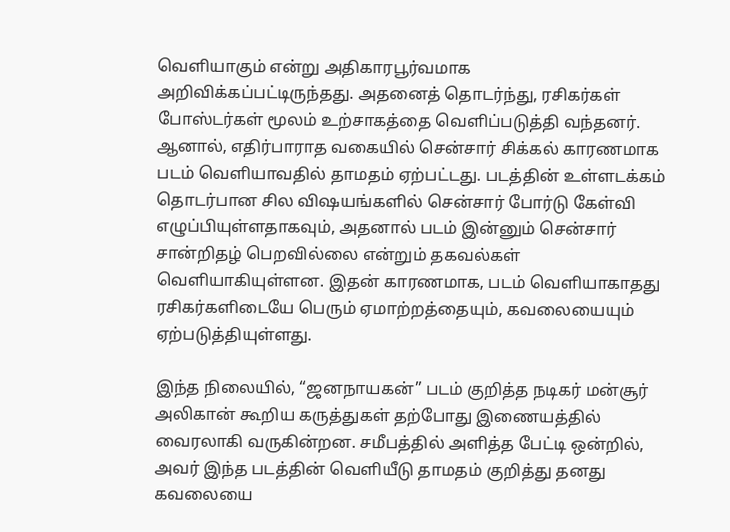வெளியாகும் என்று அதிகாரபூர்வமாக அறிவிக்கப்பட்டிருந்தது. அதனைத் தொடர்ந்து, ரசிகர்கள் போஸ்டர்கள் மூலம் உற்சாகத்தை வெளிப்படுத்தி வந்தனர்.
ஆனால், எதிர்பாராத வகையில் சென்சார் சிக்கல் காரணமாக படம் வெளியாவதில் தாமதம் ஏற்பட்டது. படத்தின் உள்ளடக்கம் தொடர்பான சில விஷயங்களில் சென்சார் போர்டு கேள்வி எழுப்பியுள்ளதாகவும், அதனால் படம் இன்னும் சென்சார் சான்றிதழ் பெறவில்லை என்றும் தகவல்கள் வெளியாகியுள்ளன. இதன் காரணமாக, படம் வெளியாகாதது ரசிகர்களிடையே பெரும் ஏமாற்றத்தையும், கவலையையும் ஏற்படுத்தியுள்ளது.

இந்த நிலையில், “ஜனநாயகன்” படம் குறித்த நடிகர் மன்சூர் அலிகான் கூறிய கருத்துகள் தற்போது இணையத்தில் வைரலாகி வருகின்றன. சமீபத்தில் அளித்த பேட்டி ஒன்றில், அவர் இந்த படத்தின் வெளியீடு தாமதம் குறித்து தனது கவலையை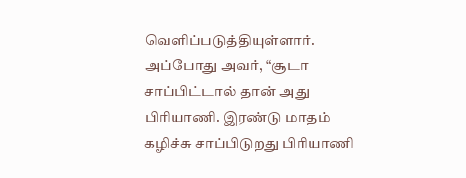வெளிப்படுத்தியுள்ளார்.
அப்போது அவர், “சூடா சாப்பிட்டால் தான் அது பிரியாணி. இரண்டு மாதம் கழிச்சு சாப்பிடுறது பிரியாணி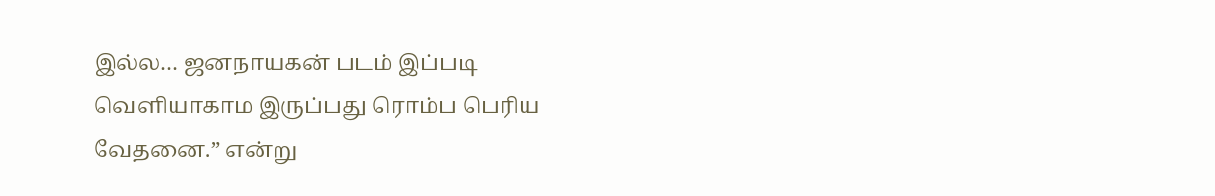இல்ல… ஜனநாயகன் படம் இப்படி வெளியாகாம இருப்பது ரொம்ப பெரிய வேதனை.” என்று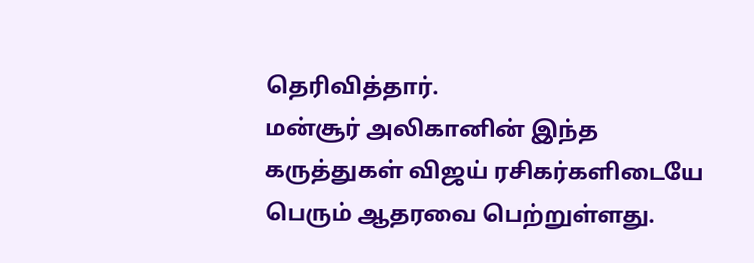தெரிவித்தார்.
மன்சூர் அலிகானின் இந்த கருத்துகள் விஜய் ரசிகர்களிடையே பெரும் ஆதரவை பெற்றுள்ளது.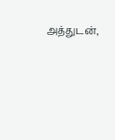அத்துடன்,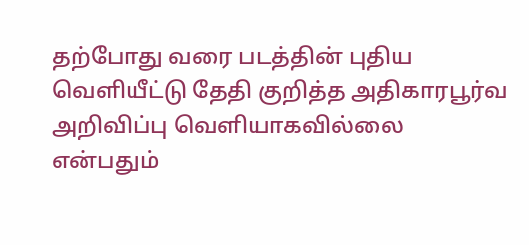தற்போது வரை படத்தின் புதிய வெளியீட்டு தேதி குறித்த அதிகாரபூர்வ அறிவிப்பு வெளியாகவில்லை என்பதும்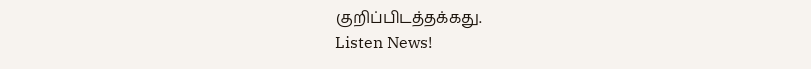குறிப்பிடத்தக்கது.
Listen News!